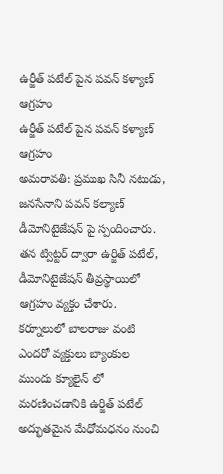ఉర్జీత్ పటేల్ పైన పవన్ కళ్యాణ్ ఆగ్రహం
ఉర్జీత్ పటేల్ పైన పవన్ కళ్యాణ్ ఆగ్రహం
అమరావతి: ప్రముఖ సినీ నటుడు, జనసేనాని పవన్ కల్యాణ్ డీమోనిటైజేషన్ పై స్పందించారు. తన ట్విట్టర్ ద్వారా ఉర్జిత్ పటేల్, డీమోనిటైజేషన్ తీవ్రస్థాయిలో ఆగ్రహం వ్యక్తం చేశారు. కర్నూలులో బాలరాజు వంటి ఎందరో వ్యక్తులు బ్యాంకుల ముందు క్యూలైన్ లో మరణించడానికి ఉర్జిత్ పటేల్ అద్భుతమైన మేధోమధనం నుంచి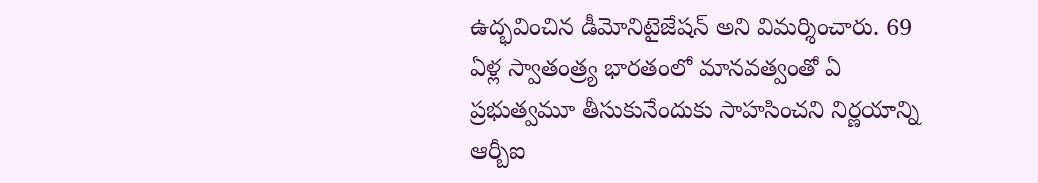ఉద్భవించిన డీమోనిటైజేషన్ అని విమర్శించారు. 69 ఏళ్ల స్వాతంత్ర్య భారతంలో మానవత్వంతో ఏ ప్రభుత్వమూ తీసుకునేందుకు సాహసించని నిర్ణయాన్ని ఆర్బీఐ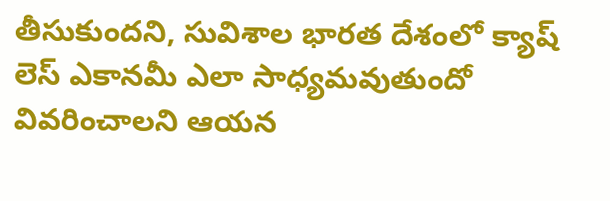తీసుకుందని, సువిశాల భారత దేశంలో క్యాష్ లెస్ ఎకానమీ ఎలా సాధ్యమవుతుందో వివరించాలని ఆయన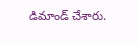డిమాండ్ చేశారు.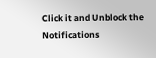Click it and Unblock the Notifications